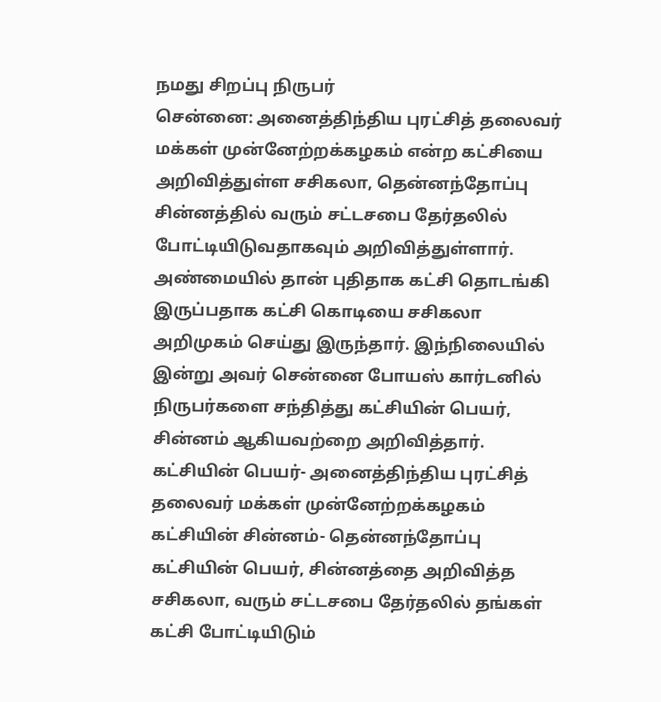நமது சிறப்பு நிருபர்
சென்னை: அனைத்திந்திய புரட்சித் தலைவர் மக்கள் முன்னேற்றக்கழகம் என்ற கட்சியை அறிவித்துள்ள சசிகலா, தென்னந்தோப்பு சின்னத்தில் வரும் சட்டசபை தேர்தலில் போட்டியிடுவதாகவும் அறிவித்துள்ளார்.
அண்மையில் தான் புதிதாக கட்சி தொடங்கி இருப்பதாக கட்சி கொடியை சசிகலா அறிமுகம் செய்து இருந்தார். இந்நிலையில் இன்று அவர் சென்னை போயஸ் கார்டனில் நிருபர்களை சந்தித்து கட்சியின் பெயர், சின்னம் ஆகியவற்றை அறிவித்தார்.
கட்சியின் பெயர்- அனைத்திந்திய புரட்சித் தலைவர் மக்கள் முன்னேற்றக்கழகம்
கட்சியின் சின்னம்- தென்னந்தோப்பு
கட்சியின் பெயர், சின்னத்தை அறிவித்த சசிகலா, வரும் சட்டசபை தேர்தலில் தங்கள் கட்சி போட்டியிடும்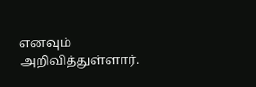எனவும் அறிவித்துள்ளார்.